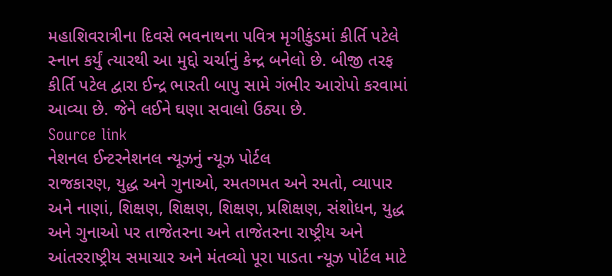મહાશિવરાત્રીના દિવસે ભવનાથના પવિત્ર મૃગીકુંડમાં કીર્તિ પટેલે સ્નાન કર્યું ત્યારથી આ મુદ્દો ચર્ચાનું કેન્દ્ર બનેલો છે. બીજી તરફ કીર્તિ પટેલ દ્વારા ઈન્દ્ર ભારતી બાપુ સામે ગંભીર આરોપો કરવામાં આવ્યા છે. જેને લઈને ઘણા સવાલો ઉઠ્યા છે.
Source link
નેશનલ ઈન્ટરનેશનલ ન્યૂઝનું ન્યૂઝ પોર્ટલ
રાજકારણ, યુદ્ધ અને ગુનાઓ, રમતગમત અને રમતો, વ્યાપાર અને નાણાં, શિક્ષણ, શિક્ષણ, શિક્ષણ, પ્રશિક્ષણ, સંશોધન, યુદ્ધ અને ગુનાઓ પર તાજેતરના અને તાજેતરના રાષ્ટ્રીય અને આંતરરાષ્ટ્રીય સમાચાર અને મંતવ્યો પૂરા પાડતા ન્યૂઝ પોર્ટલ માટે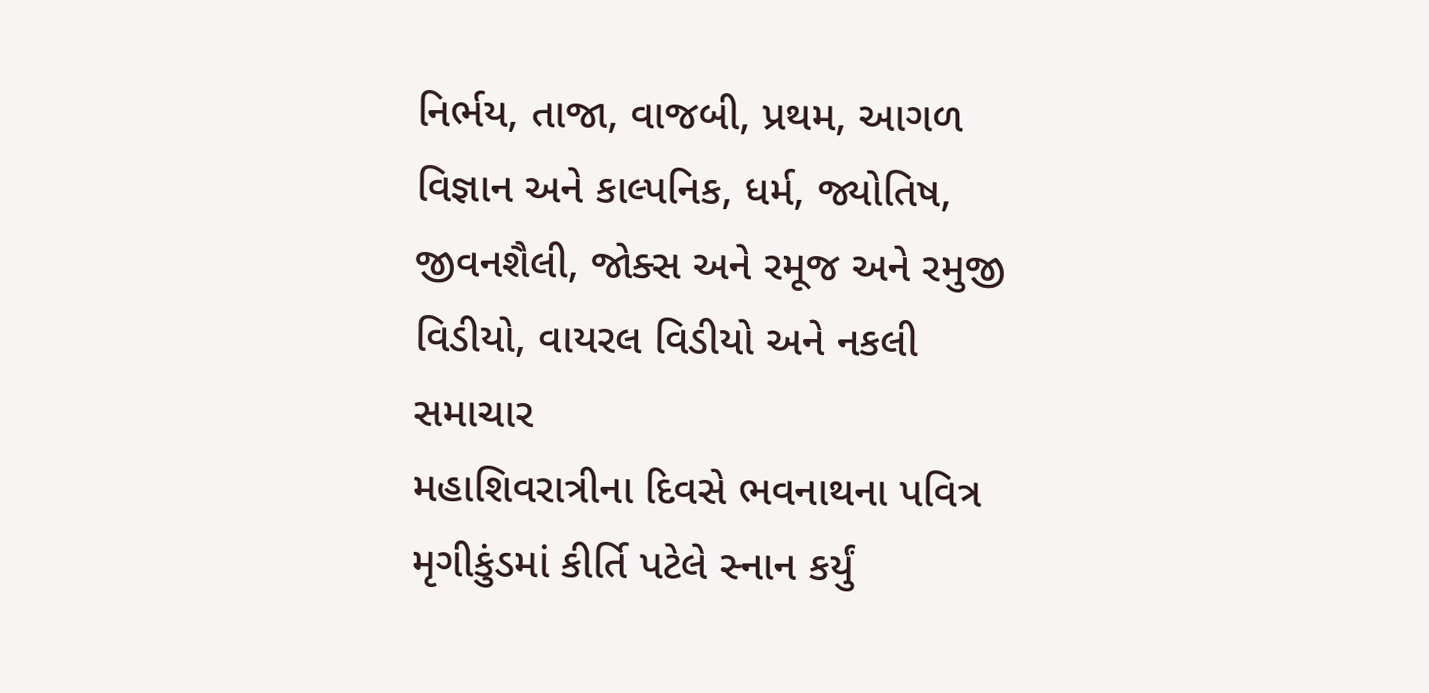નિર્ભય, તાજા, વાજબી, પ્રથમ, આગળ વિજ્ઞાન અને કાલ્પનિક, ધર્મ, જ્યોતિષ, જીવનશૈલી, જોક્સ અને રમૂજ અને રમુજી વિડીયો, વાયરલ વિડીયો અને નકલી સમાચાર
મહાશિવરાત્રીના દિવસે ભવનાથના પવિત્ર મૃગીકુંડમાં કીર્તિ પટેલે સ્નાન કર્યું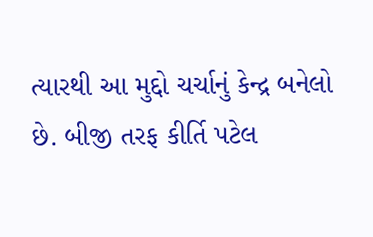ત્યારથી આ મુદ્દો ચર્ચાનું કેન્દ્ર બનેલો છે. બીજી તરફ કીર્તિ પટેલ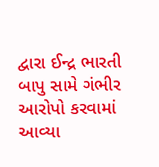દ્વારા ઈન્દ્ર ભારતી બાપુ સામે ગંભીર આરોપો કરવામાં આવ્યા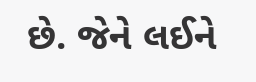છે. જેને લઈને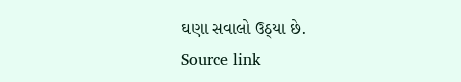ઘણા સવાલો ઉઠ્યા છે.
Source link